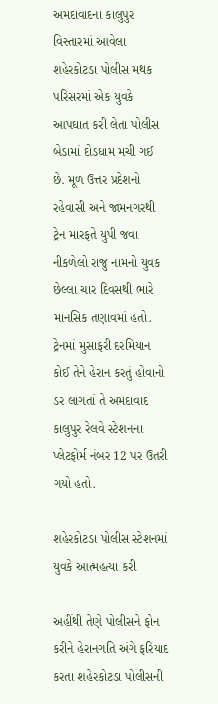અમદાવાદના કાલુપુર વિસ્તારમાં આવેલા શહેરકોટડા પોલીસ મથક પરિસરમાં એક યુવકે આપઘાત કરી લેતા પોલીસ બેડામાં દોડધામ મચી ગઈ છે. મૂળ ઉત્તર પ્રદેશનો રહેવાસી અને જામનગરથી ટ્રેન મારફતે યુપી જવા નીકળેલો રાજુ નામનો યુવક છેલ્લા ચાર દિવસથી ભારે માનસિક તણાવમાં હતો. ટ્રેનમાં મુસાફરી દરમિયાન કોઈ તેને હેરાન કરતું હોવાનો ડર લાગતાં તે અમદાવાદ કાલુપુર રેલવે સ્ટેશનના પ્લેટફોર્મ નંબર 12 પર ઉતરી ગયો હતો.

શહેરકોટડા પોલીસ સ્ટેશનમાં યુવકે આત્મહત્યા કરી

અહીંથી તેણે પોલીસને ફોન કરીને હેરાનગતિ અંગે ફરિયાદ કરતા શહેરકોટડા પોલીસની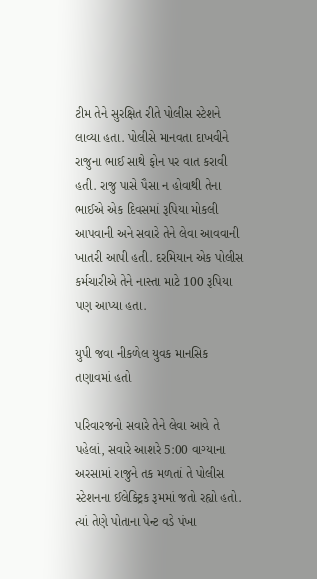ટીમ તેને સુરક્ષિત રીતે પોલીસ સ્ટેશને લાવ્યા હતા. પોલીસે માનવતા દાખવીને રાજુના ભાઈ સાથે ફોન પર વાત કરાવી હતી. રાજુ પાસે પૈસા ન હોવાથી તેના ભાઈએ એક દિવસમાં રૂપિયા મોકલી આપવાની અને સવારે તેને લેવા આવવાની ખાતરી આપી હતી. દરમિયાન એક પોલીસ કર્મચારીએ તેને નાસ્તા માટે 100 રૂપિયા પણ આપ્યા હતા.

યુપી જવા નીકળેલ યુવક માનસિક તણાવમાં હતો

પરિવારજનો સવારે તેને લેવા આવે તે પહેલાં, સવારે આશરે 5:00 વાગ્યાના અરસામાં રાજુને તક મળતાં તે પોલીસ સ્ટેશનના ઈલેક્ટ્રિક રૂમમાં જતો રહ્યો હતો. ત્યાં તેણે પોતાના પેન્ટ વડે પંખા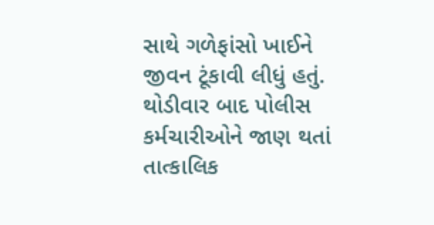સાથે ગળેફાંસો ખાઈને જીવન ટૂંકાવી લીધું હતું. થોડીવાર બાદ પોલીસ કર્મચારીઓને જાણ થતાં તાત્કાલિક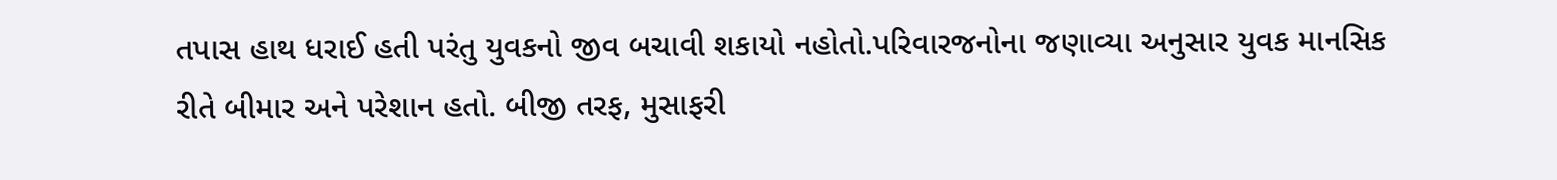તપાસ હાથ ધરાઈ હતી પરંતુ યુવકનો જીવ બચાવી શકાયો નહોતો.પરિવારજનોના જણાવ્યા અનુસાર યુવક માનસિક રીતે બીમાર અને પરેશાન હતો. બીજી તરફ, મુસાફરી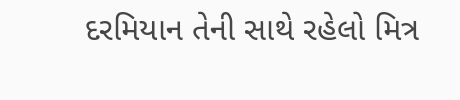દરમિયાન તેની સાથે રહેલો મિત્ર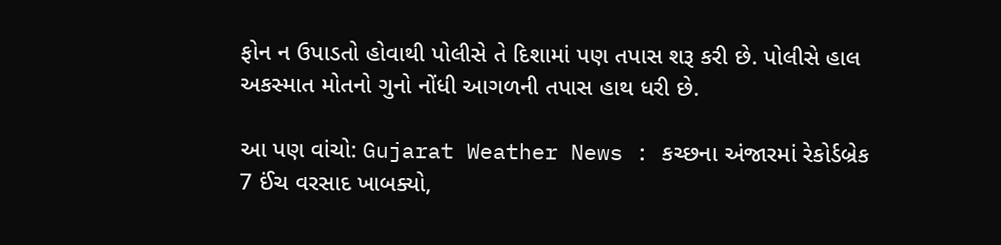ફોન ન ઉપાડતો હોવાથી પોલીસે તે દિશામાં પણ તપાસ શરૂ કરી છે. પોલીસે હાલ અકસ્માત મોતનો ગુનો નોંધી આગળની તપાસ હાથ ધરી છે.

આ પણ વાંચો: Gujarat Weather News : કચ્છના અંજારમાં રેકોર્ડબ્રેક 7 ઈંચ વરસાદ ખાબક્યો,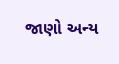જાણો અન્ય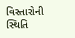વિસ્તારોની સ્થિતિ